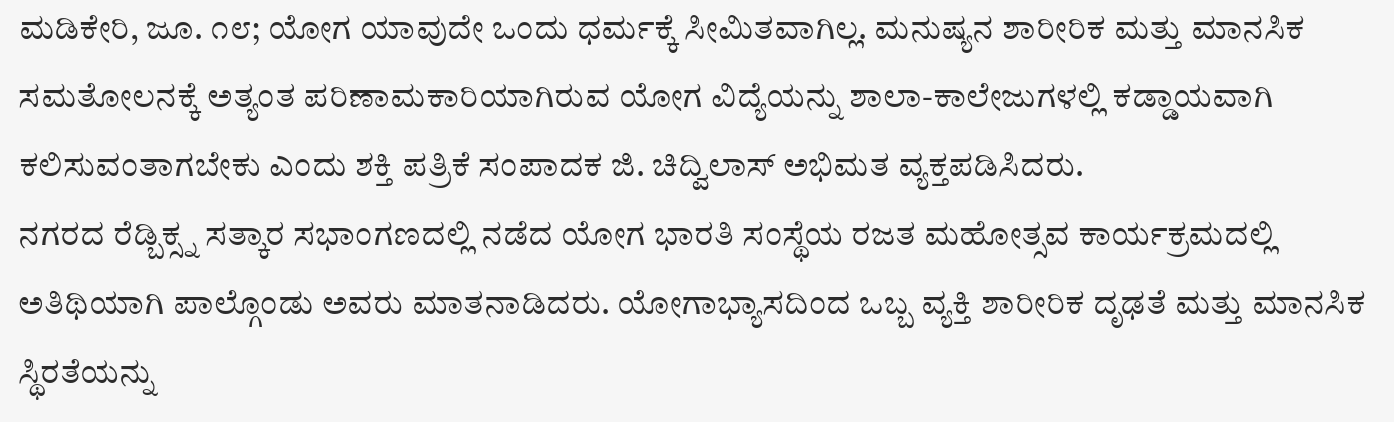ಮಡಿಕೇರಿ, ಜೂ. ೧೮; ಯೋಗ ಯಾವುದೇ ಒಂದು ಧರ್ಮಕ್ಕೆ ಸೀಮಿತವಾಗಿಲ್ಲ. ಮನುಷ್ಯನ ಶಾರೀರಿಕ ಮತ್ತು ಮಾನಸಿಕ ಸಮತೋಲನಕ್ಕೆ ಅತ್ಯಂತ ಪರಿಣಾಮಕಾರಿಯಾಗಿರುವ ಯೋಗ ವಿದ್ಯೆಯನ್ನು ಶಾಲಾ-ಕಾಲೇಜುಗಳಲ್ಲಿ ಕಡ್ಡಾಯವಾಗಿ ಕಲಿಸುವಂತಾಗಬೇಕು ಎಂದು ಶಕ್ತಿ ಪತ್ರಿಕೆ ಸಂಪಾದಕ ಜಿ. ಚಿದ್ವಿಲಾಸ್ ಅಭಿಮತ ವ್ಯಕ್ತಪಡಿಸಿದರು.
ನಗರದ ರೆಡ್ಬಿಕ್ಸ್ನ ಸತ್ಕಾರ ಸಭಾಂಗಣದಲ್ಲಿ ನಡೆದ ಯೋಗ ಭಾರತಿ ಸಂಸ್ಥೆಯ ರಜತ ಮಹೋತ್ಸವ ಕಾರ್ಯಕ್ರಮದಲ್ಲಿ ಅತಿಥಿಯಾಗಿ ಪಾಲ್ಗೊಂಡು ಅವರು ಮಾತನಾಡಿದರು. ಯೋಗಾಭ್ಯಾಸದಿಂದ ಒಬ್ಬ ವ್ಯಕ್ತಿ ಶಾರೀರಿಕ ದೃಢತೆ ಮತ್ತು ಮಾನಸಿಕ ಸ್ಥಿರತೆಯನ್ನು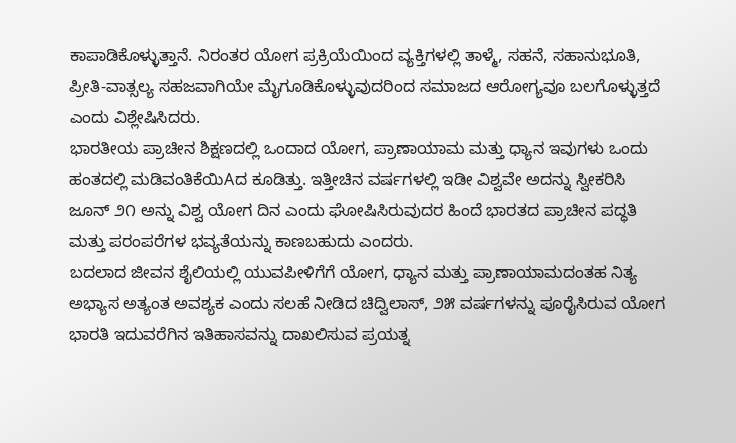ಕಾಪಾಡಿಕೊಳ್ಳುತ್ತಾನೆ. ನಿರಂತರ ಯೋಗ ಪ್ರಕ್ರಿಯೆಯಿಂದ ವ್ಯಕ್ತಿಗಳಲ್ಲಿ ತಾಳ್ಮೆ, ಸಹನೆ, ಸಹಾನುಭೂತಿ, ಪ್ರೀತಿ-ವಾತ್ಸಲ್ಯ ಸಹಜವಾಗಿಯೇ ಮೈಗೂಡಿಕೊಳ್ಳುವುದರಿಂದ ಸಮಾಜದ ಆರೋಗ್ಯವೂ ಬಲಗೊಳ್ಳುತ್ತದೆ ಎಂದು ವಿಶ್ಲೇಷಿಸಿದರು.
ಭಾರತೀಯ ಪ್ರಾಚೀನ ಶಿಕ್ಷಣದಲ್ಲಿ ಒಂದಾದ ಯೋಗ, ಪ್ರಾಣಾಯಾಮ ಮತ್ತು ಧ್ಯಾನ ಇವುಗಳು ಒಂದು ಹಂತದಲ್ಲಿ ಮಡಿವಂತಿಕೆಯಿAದ ಕೂಡಿತ್ತು. ಇತ್ತೀಚಿನ ವರ್ಷಗಳಲ್ಲಿ ಇಡೀ ವಿಶ್ವವೇ ಅದನ್ನು ಸ್ವೀಕರಿಸಿ ಜೂನ್ ೨೧ ಅನ್ನು ವಿಶ್ವ ಯೋಗ ದಿನ ಎಂದು ಘೋಷಿಸಿರುವುದರ ಹಿಂದೆ ಭಾರತದ ಪ್ರಾಚೀನ ಪದ್ಧತಿ ಮತ್ತು ಪರಂಪರೆಗಳ ಭವ್ಯತೆಯನ್ನು ಕಾಣಬಹುದು ಎಂದರು.
ಬದಲಾದ ಜೀವನ ಶೈಲಿಯಲ್ಲಿ ಯುವಪೀಳಿಗೆಗೆ ಯೋಗ, ಧ್ಯಾನ ಮತ್ತು ಪ್ರಾಣಾಯಾಮದಂತಹ ನಿತ್ಯ ಅಭ್ಯಾಸ ಅತ್ಯಂತ ಅವಶ್ಯಕ ಎಂದು ಸಲಹೆ ನೀಡಿದ ಚಿದ್ವಿಲಾಸ್, ೨೫ ವರ್ಷಗಳನ್ನು ಪೂರೈಸಿರುವ ಯೋಗ ಭಾರತಿ ಇದುವರೆಗಿನ ಇತಿಹಾಸವನ್ನು ದಾಖಲಿಸುವ ಪ್ರಯತ್ನ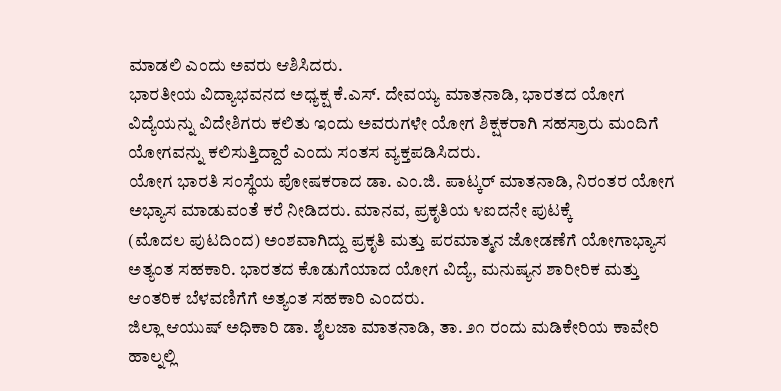ಮಾಡಲಿ ಎಂದು ಅವರು ಆಶಿಸಿದರು.
ಭಾರತೀಯ ವಿದ್ಯಾಭವನದ ಅಧ್ಯಕ್ಷ ಕೆ.ಎಸ್. ದೇವಯ್ಯ ಮಾತನಾಡಿ, ಭಾರತದ ಯೋಗ ವಿದ್ಯೆಯನ್ನು ವಿದೇಶಿಗರು ಕಲಿತು ಇಂದು ಅವರುಗಳೇ ಯೋಗ ಶಿಕ್ಷಕರಾಗಿ ಸಹಸ್ರಾರು ಮಂದಿಗೆ ಯೋಗವನ್ನು ಕಲಿಸುತ್ತಿದ್ದಾರೆ ಎಂದು ಸಂತಸ ವ್ಯಕ್ತಪಡಿಸಿದರು.
ಯೋಗ ಭಾರತಿ ಸಂಸ್ಥೆಯ ಪೋಷಕರಾದ ಡಾ. ಎಂ.ಜಿ. ಪಾಟ್ಕರ್ ಮಾತನಾಡಿ, ನಿರಂತರ ಯೋಗ ಅಭ್ಯಾಸ ಮಾಡುವಂತೆ ಕರೆ ನೀಡಿದರು. ಮಾನವ, ಪ್ರಕೃತಿಯ ೪ಐದನೇ ಪುಟಕ್ಕೆ
(ಮೊದಲ ಪುಟದಿಂದ) ಅಂಶವಾಗಿದ್ದು ಪ್ರಕೃತಿ ಮತ್ತು ಪರಮಾತ್ಮನ ಜೋಡಣೆಗೆ ಯೋಗಾಭ್ಯಾಸ ಅತ್ಯಂತ ಸಹಕಾರಿ. ಭಾರತದ ಕೊಡುಗೆಯಾದ ಯೋಗ ವಿದ್ಯೆ, ಮನುಷ್ಯನ ಶಾರೀರಿಕ ಮತ್ತು ಆಂತರಿಕ ಬೆಳವಣಿಗೆಗೆ ಅತ್ಯಂತ ಸಹಕಾರಿ ಎಂದರು.
ಜಿಲ್ಲಾ ಆಯುಷ್ ಅಧಿಕಾರಿ ಡಾ. ಶೈಲಜಾ ಮಾತನಾಡಿ, ತಾ. ೨೧ ರಂದು ಮಡಿಕೇರಿಯ ಕಾವೇರಿ ಹಾಲ್ನಲ್ಲಿ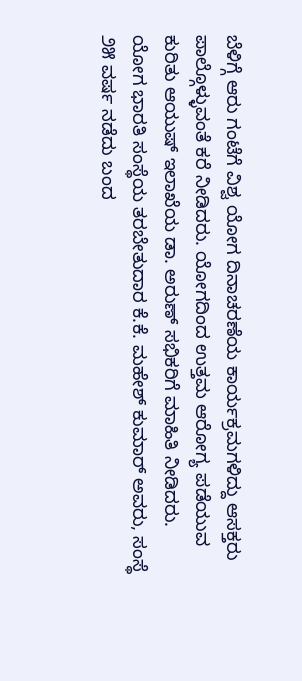ಬೆಳಿಗ್ಗೆ ಆರು ಗಂಟೆಗೆ ವಿಶ್ವ ಯೋಗ ದಿನಾಚರಣೆಯ ಕಾರ್ಯಕ್ರಮಗಳಿದ್ದು ಆಸಕ್ತರು ಪಾಲ್ಗೊಳ್ಳುವಂತೆ ಕರೆ ನೀಡಿದರು. ಯೋಗದಿಂದ ಉತ್ತಮ ಆರೋಗ್ಯ ಪಡೆಯುವ ಕುರಿತು ಆಯುಷ್ ಇಲಾಖೆಯ ಡಾ. ಅರುಣ್ ಸಭಿಕರಿಗೆ ಮಾಹಿತಿ ನೀಡಿದರು.
ಯೋಗ ಭಾರತಿ ಸಂಸ್ಥೆಯ ತರಬೇತುದಾರ ಕೆ.ಕೆ. ಮಹೇಶ್ ಕುಮಾರ್ ಅವರು, ಸಂಸ್ಥೆ ೨೫ ವರ್ಷ ನಡೆದು ಬಂದ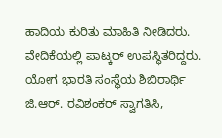ಹಾದಿಯ ಕುರಿತು ಮಾಹಿತಿ ನೀಡಿದರು.
ವೇದಿಕೆಯಲ್ಲಿ ಪಾಟ್ಕರ್ ಉಪಸ್ಥಿತರಿದ್ದರು.
ಯೋಗ ಭಾರತಿ ಸಂಸ್ಥೆಯ ಶಿಬಿರಾರ್ಥಿ ಜಿ.ಆರ್. ರವಿಶಂಕರ್ ಸ್ವಾಗತಿಸಿ,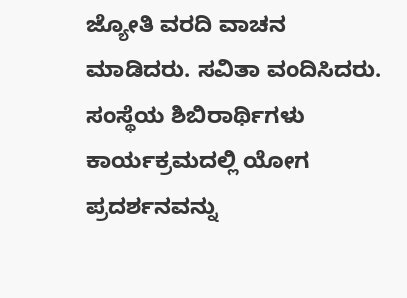ಜ್ಯೋತಿ ವರದಿ ವಾಚನ ಮಾಡಿದರು. ಸವಿತಾ ವಂದಿಸಿದರು. ಸಂಸ್ಥೆಯ ಶಿಬಿರಾರ್ಥಿಗಳು ಕಾರ್ಯಕ್ರಮದಲ್ಲಿ ಯೋಗ ಪ್ರದರ್ಶನವನ್ನು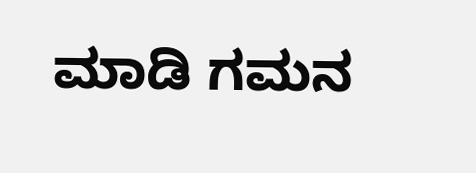ಮಾಡಿ ಗಮನ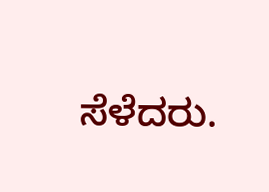ಸೆಳೆದರು.